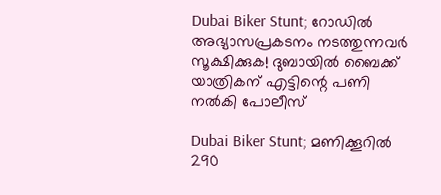Dubai Biker Stunt; റോഡിൽ അഭ്യാസപ്രകടനം നടത്തുന്നവർ സൂക്ഷിക്കുക! ദുബായിൽ ബൈക്ക് യാത്രികന് എട്ടിന്റെ പണി നൽകി പോലീസ്

Dubai Biker Stunt; മണിക്കൂറിൽ 290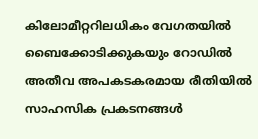കിലോമീറ്ററിലധികം വേഗതയിൽ ബൈക്കോടിക്കുകയും റോഡിൽ അതീവ അപകടകരമായ രീതിയിൽ സാഹസിക പ്രകടനങ്ങൾ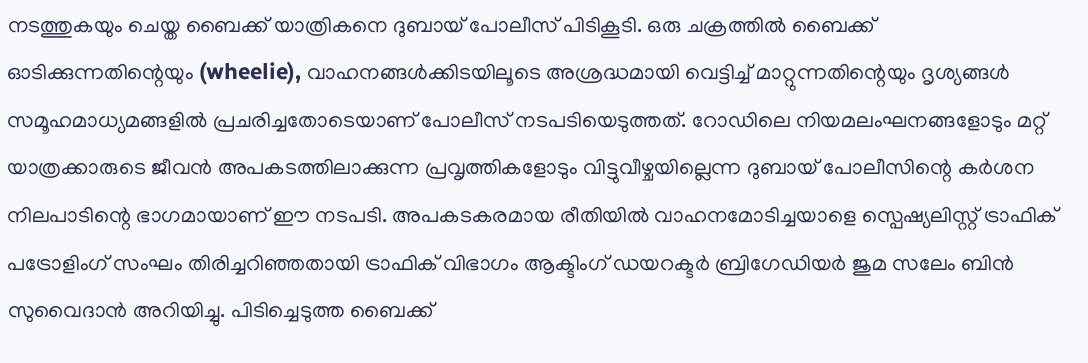നടത്തുകയും ചെയ്ത ബൈക്ക് യാത്രികനെ ദുബായ് പോലീസ് പിടികൂടി. ഒരു ചക്രത്തിൽ ബൈക്ക് ഓടിക്കുന്നതിന്റെയും (wheelie), വാഹനങ്ങൾക്കിടയിലൂടെ അശ്രദ്ധമായി വെട്ടിച്ച് മാറ്റുന്നതിന്റെയും ദൃശ്യങ്ങൾ സമൂഹമാധ്യമങ്ങളിൽ പ്രചരിച്ചതോടെയാണ് പോലീസ് നടപടിയെടുത്തത്. റോഡിലെ നിയമലംഘനങ്ങളോടും മറ്റ് യാത്രക്കാരുടെ ജീവൻ അപകടത്തിലാക്കുന്ന പ്രവൃത്തികളോടും വിട്ടുവീഴ്ചയില്ലെന്ന ദുബായ് പോലീസിന്റെ കർശന നിലപാടിന്റെ ഭാഗമായാണ് ഈ നടപടി. അപകടകരമായ രീതിയിൽ വാഹനമോടിച്ചയാളെ സ്പെഷ്യലിസ്റ്റ് ട്രാഫിക് പട്രോളിംഗ് സംഘം തിരിച്ചറിഞ്ഞതായി ട്രാഫിക് വിഭാഗം ആക്ടിംഗ് ഡയറക്ടർ ബ്രിഗേഡിയർ ജുമ സലേം ബിൻ സുവൈദാൻ അറിയിച്ചു. പിടിച്ചെടുത്ത ബൈക്ക്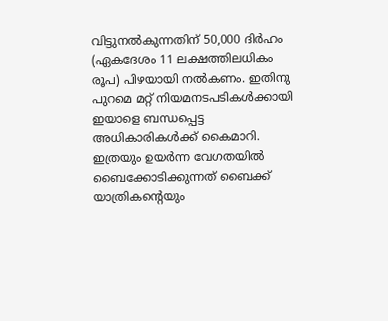വിട്ടുനൽകുന്നതിന് 50,000 ദിർഹം (ഏകദേശം 11 ലക്ഷത്തിലധികം രൂപ) പിഴയായി നൽകണം. ഇതിനു പുറമെ മറ്റ് നിയമനടപടികൾക്കായി ഇയാളെ ബന്ധപ്പെട്ട അധികാരികൾക്ക് കൈമാറി. ഇത്രയും ഉയർന്ന വേഗതയിൽ ബൈക്കോടിക്കുന്നത് ബൈക്ക് യാത്രികന്റെയും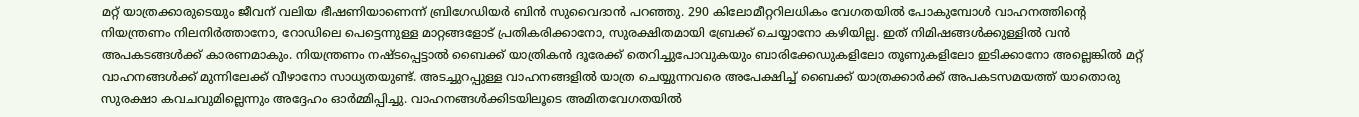മറ്റ് യാത്രക്കാരുടെയും ജീവന് വലിയ ഭീഷണിയാണെന്ന് ബ്രിഗേഡിയർ ബിൻ സുവൈദാൻ പറഞ്ഞു. 290 കിലോമീറ്ററിലധികം വേഗതയിൽ പോകുമ്പോൾ വാഹനത്തിന്റെ നിയന്ത്രണം നിലനിർത്താനോ, റോഡിലെ പെട്ടെന്നുള്ള മാറ്റങ്ങളോട് പ്രതികരിക്കാനോ, സുരക്ഷിതമായി ബ്രേക്ക് ചെയ്യാനോ കഴിയില്ല. ഇത് നിമിഷങ്ങൾക്കുള്ളിൽ വൻ അപകടങ്ങൾക്ക് കാരണമാകും. നിയന്ത്രണം നഷ്ടപ്പെട്ടാൽ ബൈക്ക് യാത്രികൻ ദൂരേക്ക് തെറിച്ചുപോവുകയും ബാരിക്കേഡുകളിലോ തൂണുകളിലോ ഇടിക്കാനോ അല്ലെങ്കിൽ മറ്റ് വാഹനങ്ങൾക്ക് മുന്നിലേക്ക് വീഴാനോ സാധ്യതയുണ്ട്. അടച്ചുറപ്പുള്ള വാഹനങ്ങളിൽ യാത്ര ചെയ്യുന്നവരെ അപേക്ഷിച്ച് ബൈക്ക് യാത്രക്കാർക്ക് അപകടസമയത്ത് യാതൊരു സുരക്ഷാ കവചവുമില്ലെന്നും അദ്ദേഹം ഓർമ്മിപ്പിച്ചു. വാഹനങ്ങൾക്കിടയിലൂടെ അമിതവേഗതയിൽ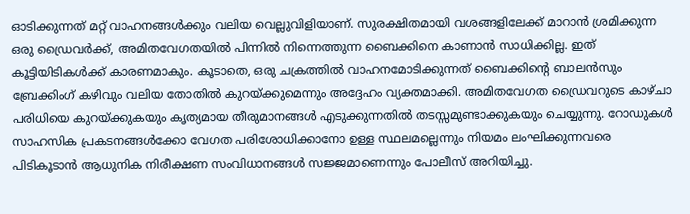ഓടിക്കുന്നത് മറ്റ് വാഹനങ്ങൾക്കും വലിയ വെല്ലുവിളിയാണ്. സുരക്ഷിതമായി വശങ്ങളിലേക്ക് മാറാൻ ശ്രമിക്കുന്ന ഒരു ഡ്രൈവർക്ക്, അമിതവേഗതയിൽ പിന്നിൽ നിന്നെത്തുന്ന ബൈക്കിനെ കാണാൻ സാധിക്കില്ല. ഇത് കൂട്ടിയിടികൾക്ക് കാരണമാകും. കൂടാതെ, ഒരു ചക്രത്തിൽ വാഹനമോടിക്കുന്നത് ബൈക്കിന്റെ ബാലൻസും ബ്രേക്കിംഗ് കഴിവും വലിയ തോതിൽ കുറയ്ക്കുമെന്നും അദ്ദേഹം വ്യക്തമാക്കി. അമിതവേഗത ഡ്രൈവറുടെ കാഴ്ചാ പരിധിയെ കുറയ്ക്കുകയും കൃത്യമായ തീരുമാനങ്ങൾ എടുക്കുന്നതിൽ തടസ്സമുണ്ടാക്കുകയും ചെയ്യുന്നു. റോഡുകൾ സാഹസിക പ്രകടനങ്ങൾക്കോ വേഗത പരിശോധിക്കാനോ ഉള്ള സ്ഥലമല്ലെന്നും നിയമം ലംഘിക്കുന്നവരെ പിടികൂടാൻ ആധുനിക നിരീക്ഷണ സംവിധാനങ്ങൾ സജ്ജമാണെന്നും പോലീസ് അറിയിച്ചു.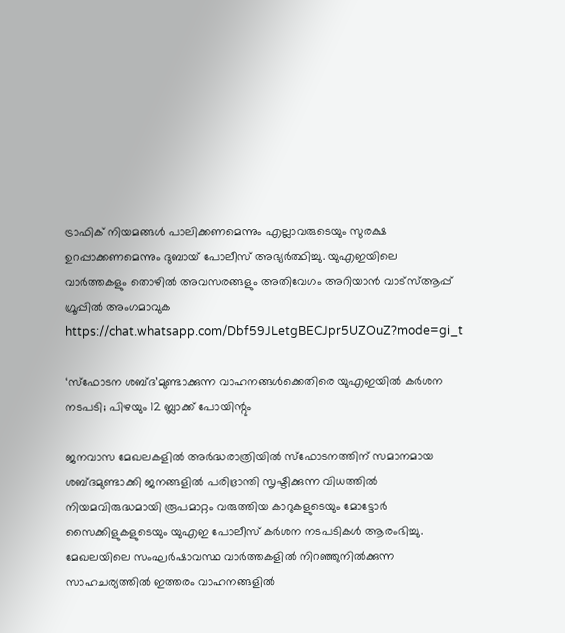ട്രാഫിക് നിയമങ്ങൾ പാലിക്കണമെന്നും എല്ലാവരുടെയും സുരക്ഷ ഉറപ്പാക്കണമെന്നും ദുബായ് പോലീസ് അഭ്യർത്ഥിച്ചു. യുഎഇയിലെ വാർത്തകളും തൊഴിൽ അവസരങ്ങളും അതിവേഗം അറിയാൻ വാട്സ്ആപ്പ് ഗ്രൂപ്പിൽ അംഗമാവുക https://chat.whatsapp.com/Dbf59JLetgBECJpr5UZOuZ?mode=gi_t

‘സ്ഫോടന ശബ്ദ’മുണ്ടാക്കുന്ന വാഹനങ്ങൾക്കെതിരെ യുഎഇയിൽ കർശന നടപടി; പിഴയും 12 ബ്ലാക്ക് പോയിന്റും

ജനവാസ മേഖലകളിൽ അർദ്ധരാത്രിയിൽ സ്ഫോടനത്തിന് സമാനമായ ശബ്ദമുണ്ടാക്കി ജനങ്ങളിൽ പരിഭ്രാന്തി സൃഷ്ടിക്കുന്ന വിധത്തിൽ നിയമവിരുദ്ധമായി രൂപമാറ്റം വരുത്തിയ കാറുകളുടെയും മോട്ടോർ സൈക്കിളുകളുടെയും യുഎഇ പോലീസ് കർശന നടപടികൾ ആരംഭിച്ചു. മേഖലയിലെ സംഘർഷാവസ്ഥ വാർത്തകളിൽ നിറഞ്ഞുനിൽക്കുന്ന സാഹചര്യത്തിൽ ഇത്തരം വാഹനങ്ങളിൽ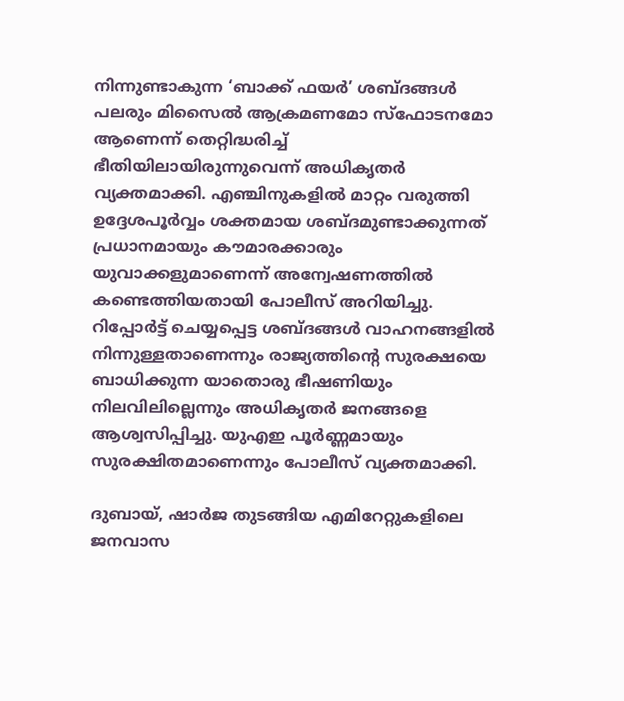നിന്നുണ്ടാകുന്ന ‘ബാക്ക് ഫയർ’ ശബ്ദങ്ങൾ പലരും മിസൈൽ ആക്രമണമോ സ്ഫോടനമോ ആണെന്ന് തെറ്റിദ്ധരിച്ച് ഭീതിയിലായിരുന്നുവെന്ന് അധികൃതർ വ്യക്തമാക്കി. എഞ്ചിനുകളിൽ മാറ്റം വരുത്തി ഉദ്ദേശപൂർവ്വം ശക്തമായ ശബ്ദമുണ്ടാക്കുന്നത് പ്രധാനമായും കൗമാരക്കാരും യുവാക്കളുമാണെന്ന് അന്വേഷണത്തിൽ കണ്ടെത്തിയതായി പോലീസ് അറിയിച്ചു. റിപ്പോർട്ട് ചെയ്യപ്പെട്ട ശബ്ദങ്ങൾ വാഹനങ്ങളിൽ നിന്നുള്ളതാണെന്നും രാജ്യത്തിന്റെ സുരക്ഷയെ ബാധിക്കുന്ന യാതൊരു ഭീഷണിയും നിലവിലില്ലെന്നും അധികൃതർ ജനങ്ങളെ ആശ്വസിപ്പിച്ചു. യുഎഇ പൂർണ്ണമായും സുരക്ഷിതമാണെന്നും പോലീസ് വ്യക്തമാക്കി.

ദുബായ്, ഷാർജ തുടങ്ങിയ എമിറേറ്റുകളിലെ ജനവാസ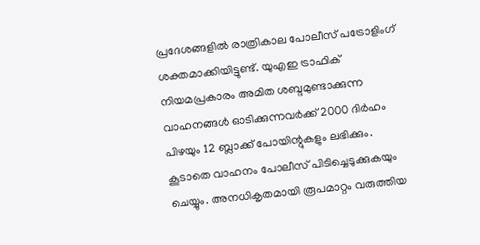പ്രദേശങ്ങളിൽ രാത്രികാല പോലീസ് പട്രോളിംഗ് ശക്തമാക്കിയിട്ടുണ്ട്. യുഎഇ ട്രാഫിക് നിയമപ്രകാരം അമിത ശബ്ദമുണ്ടാക്കുന്ന വാഹനങ്ങൾ ഓടിക്കുന്നവർക്ക് 2000 ദിർഹം പിഴയും 12 ബ്ലാക്ക് പോയിന്റുകളും ലഭിക്കും. കൂടാതെ വാഹനം പോലീസ് പിടിച്ചെടുക്കുകയും ചെയ്യും. അനധികൃതമായി രൂപമാറ്റം വരുത്തിയ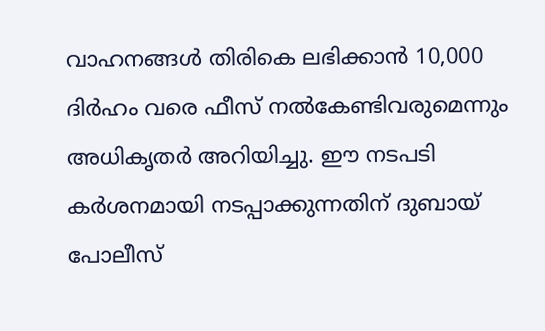വാഹനങ്ങൾ തിരികെ ലഭിക്കാൻ 10,000 ദിർഹം വരെ ഫീസ് നൽകേണ്ടിവരുമെന്നും അധികൃതർ അറിയിച്ചു. ഈ നടപടി കർശനമായി നടപ്പാക്കുന്നതിന് ദുബായ് പോലീസ്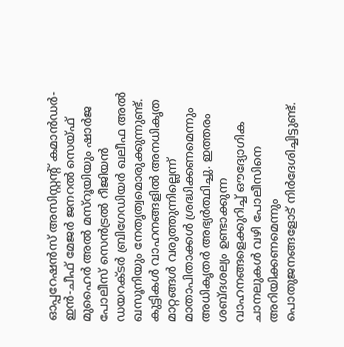ഓപ്പറേഷൻസ് അസിസ്റ്റന്റ് കമാൻഡർ-ഇൻ-ചീഫ് മേജർ ജനറൽ സെയ്ഫ് മുഹൈർ അൽ മസ്‌റൂയിയും ഷാർജ പോലീസ് സെൻട്രൽ റീജിയൻ ഡയറക്ടർ ബ്രിഗേഡിയർ ഖലീഫ അൽ ഖസൂനിയും നേതൃത്വമൊരുക്കുന്നുണ്ട്. കുട്ടികൾ വാഹനങ്ങളിൽ അനധികൃത മാറ്റങ്ങൾ വരുത്തുന്നില്ലെന്ന് മാതാപിതാക്കൾ ശ്രദ്ധിക്കണമെന്നും അധികൃതർ അഭ്യർത്ഥിച്ചു. ഇത്തരം ശബ്ദശല്യം ഉണ്ടാക്കുന്ന വാഹനങ്ങളെക്കുറിച്ച് ഔദ്യോഗിക ചാനലുകൾ വഴി പോലീസിനെ അറിയിക്കണമെന്നും പൊതുജനങ്ങളോട് നിർദേശിച്ചിട്ടുണ്ട്.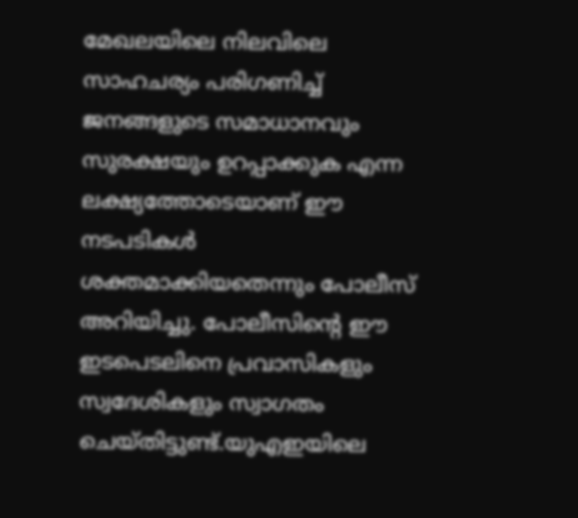മേഖലയിലെ നിലവിലെ സാഹചര്യം പരിഗണിച്ച് ജനങ്ങളുടെ സമാധാനവും സുരക്ഷയും ഉറപ്പാക്കുക എന്ന ലക്ഷ്യത്തോടെയാണ് ഈ നടപടികൾ ശക്തമാക്കിയതെന്നും പോലീസ് അറിയിച്ചു. പോലീസിന്റെ ഈ ഇടപെടലിനെ പ്രവാസികളും സ്വദേശികളും സ്വാഗതം ചെയ്തിട്ടുണ്ട്.യുഎഇയിലെ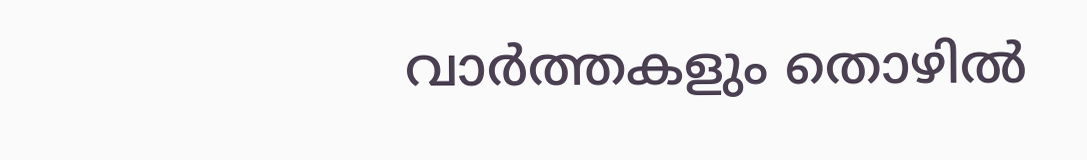വാർത്തകളും തൊഴിൽ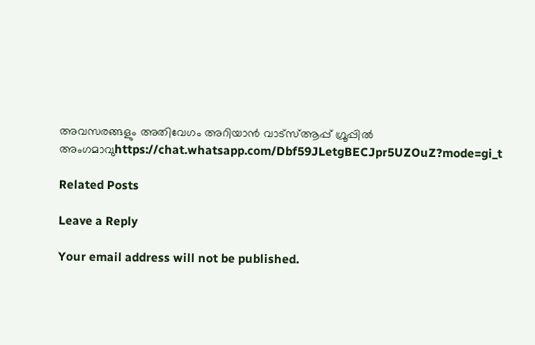അവസരങ്ങളും അതിവേഗം അറിയാൻ വാട്സ്ആപ്പ് ഗ്രൂപ്പിൽ അംഗമാവുhttps://chat.whatsapp.com/Dbf59JLetgBECJpr5UZOuZ?mode=gi_t

Related Posts

Leave a Reply

Your email address will not be published.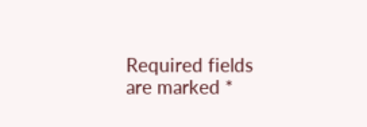Required fields are marked *